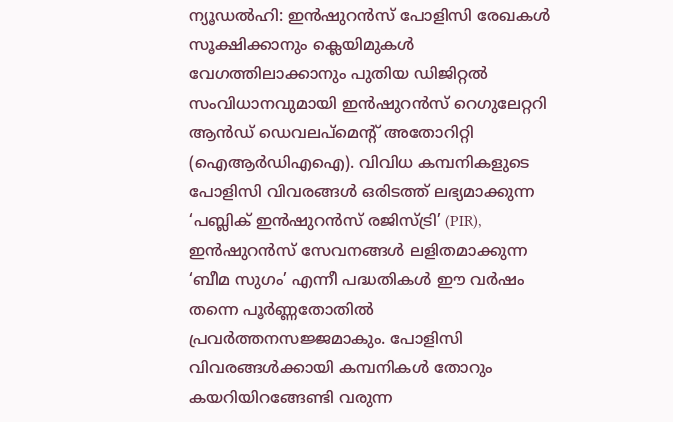ന്യൂഡൽഹി: ഇൻഷുറൻസ് പോളിസി രേഖകൾ സൂക്ഷിക്കാനും ക്ലെയിമുകൾ വേഗത്തിലാക്കാനും പുതിയ ഡിജിറ്റൽ സംവിധാനവുമായി ഇൻഷുറൻസ് റെഗുലേറ്ററി ആൻഡ് ഡെവലപ്മെന്റ് അതോറിറ്റി (ഐആർഡിഎഐ). വിവിധ കമ്പനികളുടെ പോളിസി വിവരങ്ങൾ ഒരിടത്ത് ലഭ്യമാക്കുന്ന ‘പബ്ലിക് ഇൻഷുറൻസ് രജിസ്ട്രി’ (PIR), ഇൻഷുറൻസ് സേവനങ്ങൾ ലളിതമാക്കുന്ന ‘ബീമ സുഗം’ എന്നീ പദ്ധതികൾ ഈ വർഷം തന്നെ പൂർണ്ണതോതിൽ പ്രവർത്തനസജ്ജമാകും. പോളിസി വിവരങ്ങൾക്കായി കമ്പനികൾ തോറും കയറിയിറങ്ങേണ്ടി വരുന്ന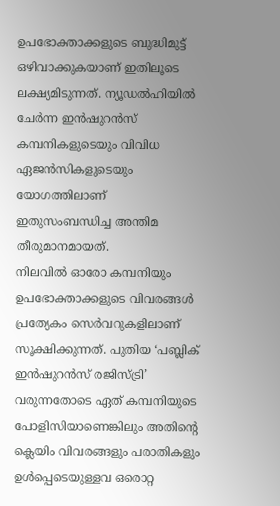ഉപഭോക്താക്കളുടെ ബുദ്ധിമുട്ട് ഒഴിവാക്കുകയാണ് ഇതിലൂടെ ലക്ഷ്യമിടുന്നത്. ന്യൂഡൽഹിയിൽ ചേർന്ന ഇൻഷുറൻസ് കമ്പനികളുടെയും വിവിധ ഏജൻസികളുടെയും യോഗത്തിലാണ് ഇതുസംബന്ധിച്ച അന്തിമ തീരുമാനമായത്.
നിലവിൽ ഓരോ കമ്പനിയും ഉപഭോക്താക്കളുടെ വിവരങ്ങൾ പ്രത്യേകം സെർവറുകളിലാണ് സൂക്ഷിക്കുന്നത്. പുതിയ ‘പബ്ലിക് ഇൻഷുറൻസ് രജിസ്ട്രി’ വരുന്നതോടെ ഏത് കമ്പനിയുടെ പോളിസിയാണെങ്കിലും അതിന്റെ ക്ലെയിം വിവരങ്ങളും പരാതികളും ഉൾപ്പെടെയുള്ളവ ഒരൊറ്റ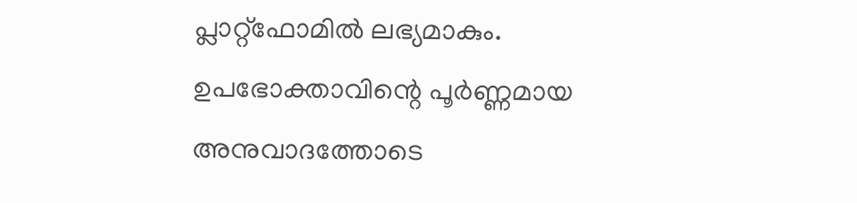പ്ലാറ്റ്ഫോമിൽ ലഭ്യമാകും. ഉപഭോക്താവിന്റെ പൂർണ്ണമായ അനുവാദത്തോടെ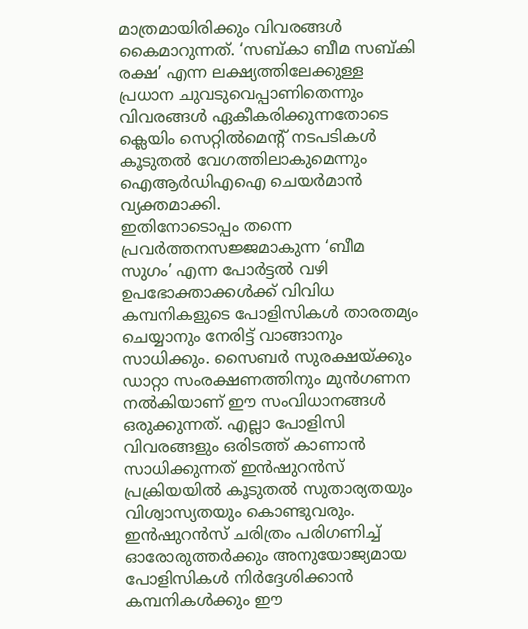മാത്രമായിരിക്കും വിവരങ്ങൾ കൈമാറുന്നത്. ‘സബ്കാ ബീമ സബ്കി രക്ഷ’ എന്ന ലക്ഷ്യത്തിലേക്കുള്ള പ്രധാന ചുവടുവെപ്പാണിതെന്നും വിവരങ്ങൾ ഏകീകരിക്കുന്നതോടെ ക്ലെയിം സെറ്റിൽമെന്റ് നടപടികൾ കൂടുതൽ വേഗത്തിലാകുമെന്നും ഐആർഡിഎഐ ചെയർമാൻ വ്യക്തമാക്കി.
ഇതിനോടൊപ്പം തന്നെ പ്രവർത്തനസജ്ജമാകുന്ന ‘ബീമ സുഗം’ എന്ന പോർട്ടൽ വഴി ഉപഭോക്താക്കൾക്ക് വിവിധ കമ്പനികളുടെ പോളിസികൾ താരതമ്യം ചെയ്യാനും നേരിട്ട് വാങ്ങാനും സാധിക്കും. സൈബർ സുരക്ഷയ്ക്കും ഡാറ്റാ സംരക്ഷണത്തിനും മുൻഗണന നൽകിയാണ് ഈ സംവിധാനങ്ങൾ ഒരുക്കുന്നത്. എല്ലാ പോളിസി വിവരങ്ങളും ഒരിടത്ത് കാണാൻ സാധിക്കുന്നത് ഇൻഷുറൻസ് പ്രക്രിയയിൽ കൂടുതൽ സുതാര്യതയും വിശ്വാസ്യതയും കൊണ്ടുവരും. ഇൻഷുറൻസ് ചരിത്രം പരിഗണിച്ച് ഓരോരുത്തർക്കും അനുയോജ്യമായ പോളിസികൾ നിർദ്ദേശിക്കാൻ കമ്പനികൾക്കും ഈ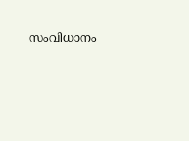സംവിധാനം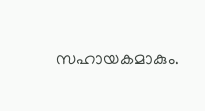സഹായകമാകും.